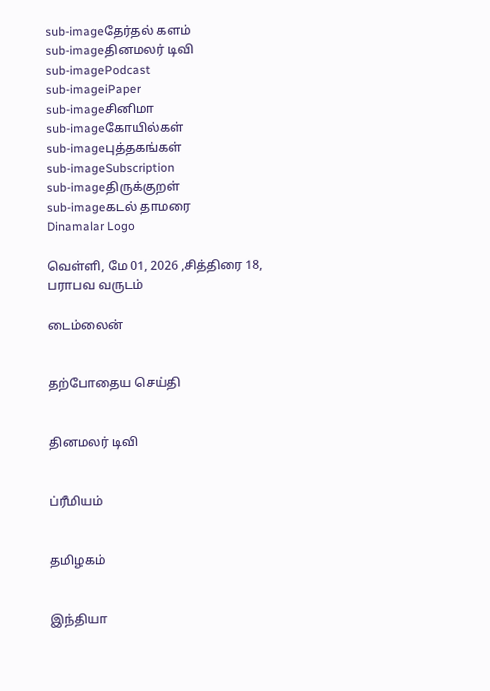sub-imageதேர்தல் களம்
sub-imageதினமலர் டிவி
sub-imagePodcast
sub-imageiPaper
sub-imageசினிமா
sub-imageகோயில்கள்
sub-imageபுத்தகங்கள்
sub-imageSubscription
sub-imageதிருக்குறள்
sub-imageகடல் தாமரை
Dinamalar Logo

வெள்ளி, மே 01, 2026 ,சித்திரை 18, பராபவ வருடம்

டைம்லைன்


தற்போதைய செய்தி


தினமலர் டிவி


ப்ரீமியம்


தமிழகம்


இந்தியா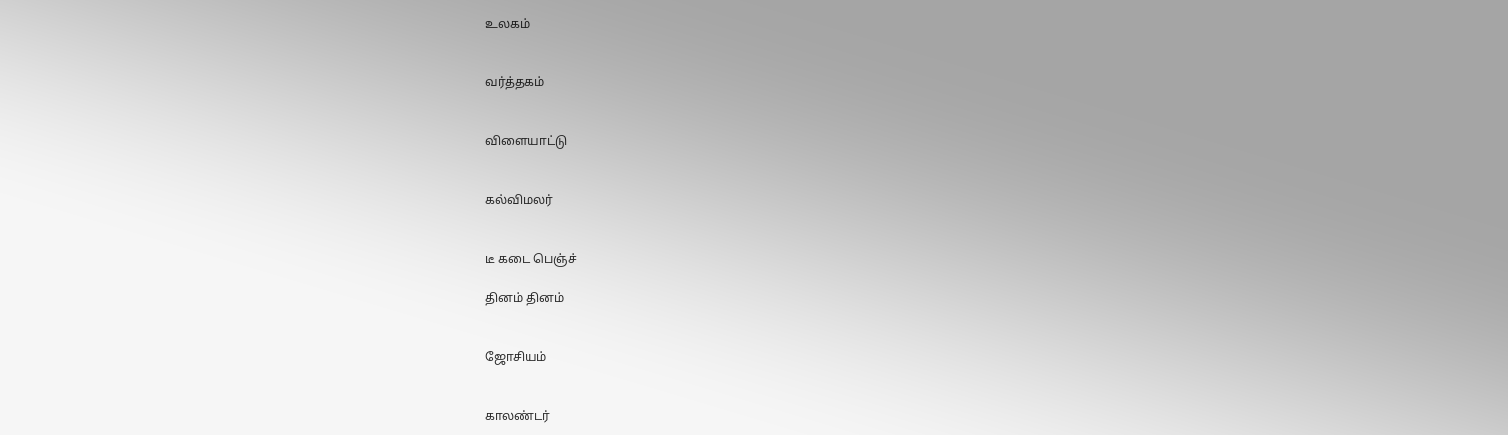உலகம்


வர்த்தகம்


விளையாட்டு


கல்விமலர்


டீ கடை பெஞ்ச்

தினம் தினம்


ஜோசியம்


காலண்டர்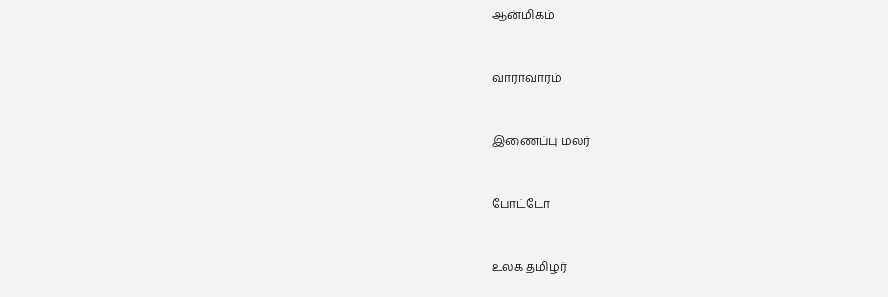ஆன்மிகம்


வாராவாரம்


இணைப்பு மலர்


போட்டோ


உலக தமிழர்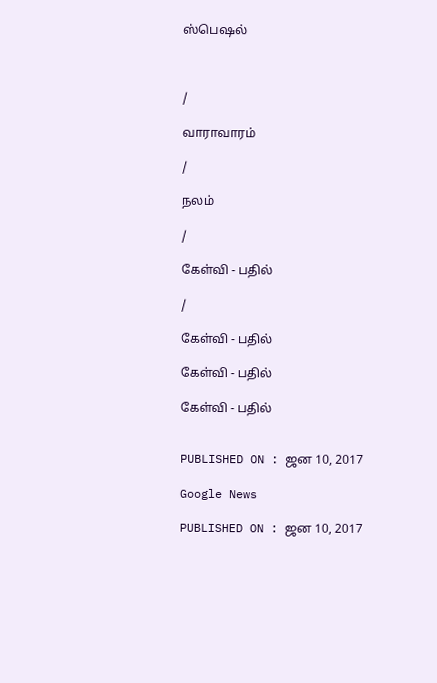ஸ்பெஷல்



/

வாராவாரம்

/

நலம்

/

கேள்வி - பதில்

/

கேள்வி - பதில்

கேள்வி - பதில்

கேள்வி - பதில்


PUBLISHED ON : ஜன 10, 2017

Google News

PUBLISHED ON : ஜன 10, 2017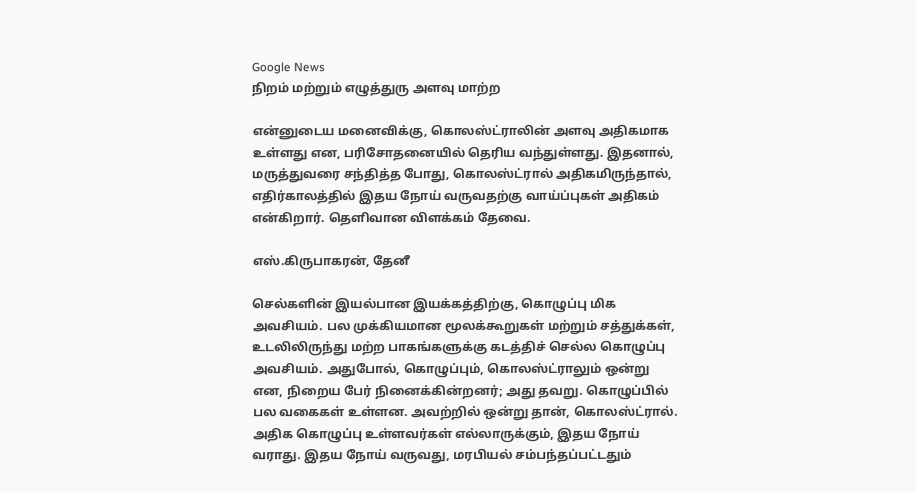Google News
நிறம் மற்றும் எழுத்துரு அளவு மாற்ற

என்னுடைய மனைவிக்கு, கொலஸ்ட்ராலின் அளவு அதிகமாக உள்ளது என, பரிசோதனையில் தெரிய வந்துள்ளது. இதனால், மருத்துவரை சந்தித்த போது, கொலஸ்ட்ரால் அதிகமிருந்தால், எதிர்காலத்தில் இதய நோய் வருவதற்கு வாய்ப்புகள் அதிகம் என்கிறார். தெளிவான விளக்கம் தேவை.

எஸ்.கிருபாகரன், தேனீ

செல்களின் இயல்பான இயக்கத்திற்கு, கொழுப்பு மிக அவசியம். பல முக்கியமான மூலக்கூறுகள் மற்றும் சத்துக்கள், உடலிலிருந்து மற்ற பாகங்களுக்கு கடத்திச் செல்ல கொழுப்பு அவசியம். அதுபோல், கொழுப்பும், கொலஸ்ட்ராலும் ஒன்று என, நிறைய பேர் நினைக்கின்றனர்; அது தவறு. கொழுப்பில் பல வகைகள் உள்ளன. அவற்றில் ஒன்று தான், கொலஸ்ட்ரால். அதிக கொழுப்பு உள்ளவர்கள் எல்லாருக்கும், இதய நோய் வராது. இதய நோய் வருவது, மரபியல் சம்பந்தப்பட்டதும்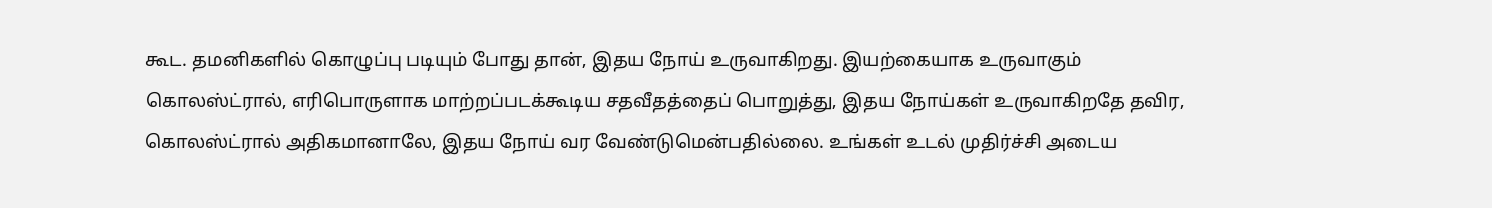கூட. தமனிகளில் கொழுப்பு படியும் போது தான், இதய நோய் உருவாகிறது. இயற்கையாக உருவாகும் கொலஸ்ட்ரால், எரிபொருளாக மாற்றப்படக்கூடிய சதவீதத்தைப் பொறுத்து, இதய நோய்கள் உருவாகிறதே தவிர, கொலஸ்ட்ரால் அதிகமானாலே, இதய நோய் வர வேண்டுமென்பதில்லை. உங்கள் உடல் முதிர்ச்சி அடைய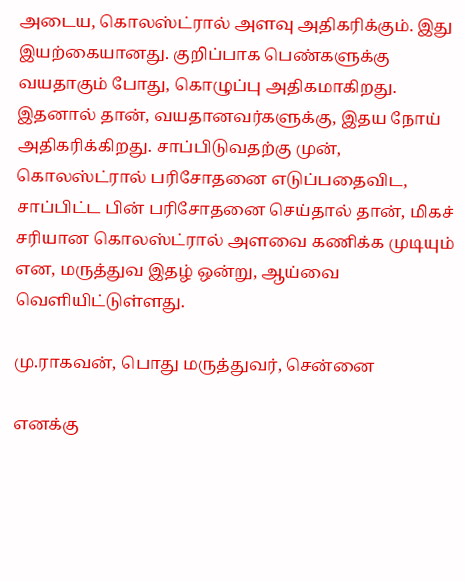அடைய, கொலஸ்ட்ரால் அளவு அதிகரிக்கும். இது இயற்கையானது. குறிப்பாக பெண்களுக்கு வயதாகும் போது, கொழுப்பு அதிகமாகிறது. இதனால் தான், வயதானவர்களுக்கு, இதய நோய் அதிகரிக்கிறது. சாப்பிடுவதற்கு முன், கொலஸ்ட்ரால் பரிசோதனை எடுப்பதைவிட, சாப்பிட்ட பின் பரிசோதனை செய்தால் தான், மிகச் சரியான கொலஸ்ட்ரால் அளவை கணிக்க முடியும் என, மருத்துவ இதழ் ஒன்று, ஆய்வை வெளியிட்டுள்ளது.

மு.ராகவன், பொது மருத்துவர், சென்னை

எனக்கு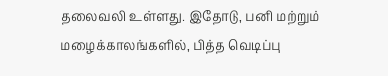தலைவலி உள்ளது. இதோடு, பனி மற்றும் மழைக்காலங்களில், பித்த வெடிப்பு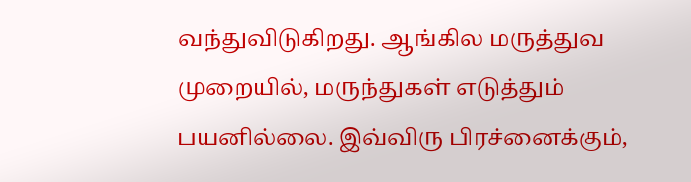வந்துவிடுகிறது. ஆங்கில மருத்துவ முறையில், மருந்துகள் எடுத்தும் பயனில்லை. இவ்விரு பிரச்னைக்கும்,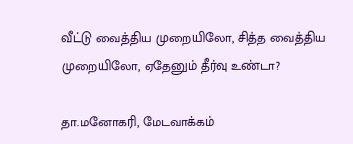வீட்டு வைத்திய முறையிலோ, சித்த வைத்திய முறையிலோ, ஏதேனும் தீர்வு உண்டா?

தா.மனோகரி, மேடவாக்கம்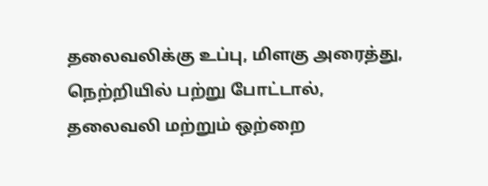தலைவலிக்கு உப்பு, மிளகு அரைத்து, நெற்றியில் பற்று போட்டால், தலைவலி மற்றும் ஒற்றை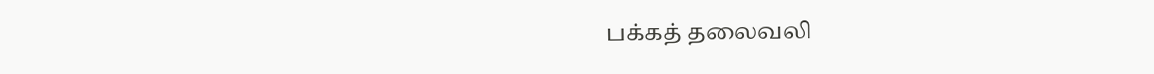பக்கத் தலைவலி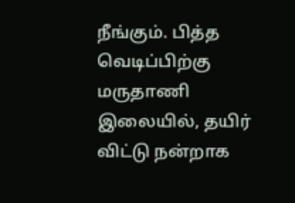நீங்கும். பித்த வெடிப்பிற்கு மருதாணி இலையில், தயிர் விட்டு நன்றாக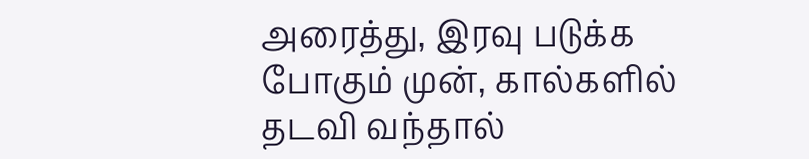அரைத்து, இரவு படுக்க போகும் முன், கால்களில் தடவி வந்தால்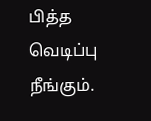பித்த வெடிப்பு நீங்கும்.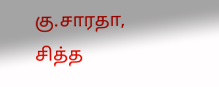கு.சாரதா, சித்த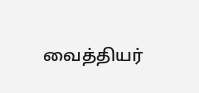வைத்தியர்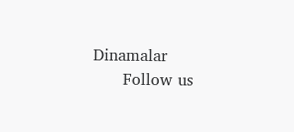Dinamalar
      Follow us